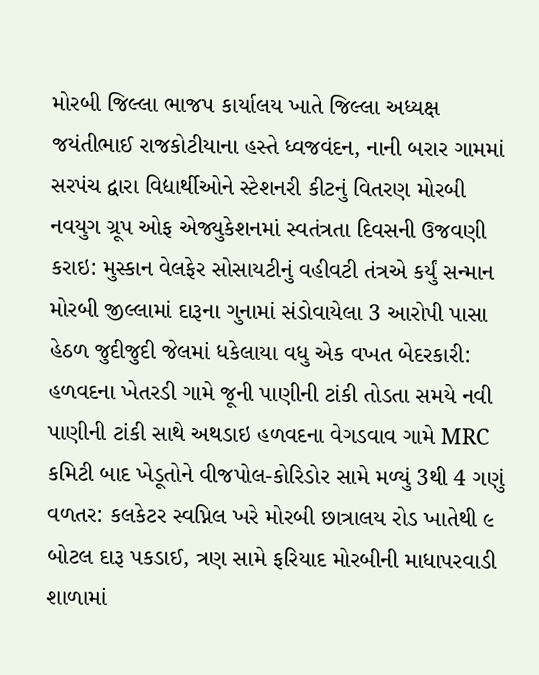મોરબી જિલ્લા ભાજપ કાર્યાલય ખાતે જિલ્લા અધ્યક્ષ જયંતીભાઈ રાજકોટીયાના હસ્તે ધ્વજવંદન, નાની બરાર ગામમાં સરપંચ દ્વારા વિદ્યાર્થીઓને સ્ટેશનરી કીટનું વિતરણ મોરબી નવયુગ ગ્રૂપ ઓફ એજ્યુકેશનમાં સ્વતંત્રતા દિવસની ઉજવણી કરાઇ: મુસ્કાન વેલફેર સોસાયટીનું વહીવટી તંત્રએ કર્યું સન્માન મોરબી જીલ્લામાં દારૂના ગુનામાં સંડોવાયેલા 3 આરોપી પાસા હેઠળ જુદીજુદી જેલમાં ધકેલાયા વધુ એક વખત બેદરકારી: હળવદના ખેતરડી ગામે જૂની પાણીની ટાંકી તોડતા સમયે નવી પાણીની ટાંકી સાથે અથડાઇ હળવદના વેગડવાવ ગામે MRC કમિટી બાદ ખેડૂતોને વીજપોલ-કોરિડોર સામે મળ્યું 3થી 4 ગણું વળતર: કલકેટર સ્વપ્નિલ ખરે મોરબી છાત્રાલય રોડ ખાતેથી ૯ બોટલ દારૂ પકડાઈ, ત્રણ સામે ફરિયાદ મોરબીની માધાપરવાડી શાળામાં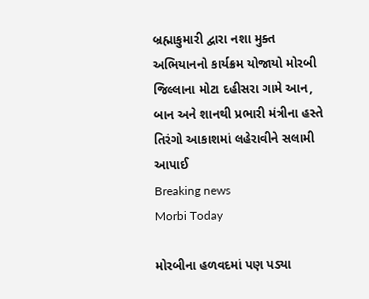બ્રહ્માકુમારી દ્વારા નશા મુક્ત અભિયાનનો કાર્યક્રમ યોજાયો મોરબી જિલ્લાના મોટા દહીસરા ગામે આન, બાન અને શાનથી પ્રભારી મંત્રીના હસ્તે તિરંગો આકાશમાં લહેરાવીને સલામી આપાઈ
Breaking news
Morbi Today

મોરબીના હળવદમાં પણ પડ્યા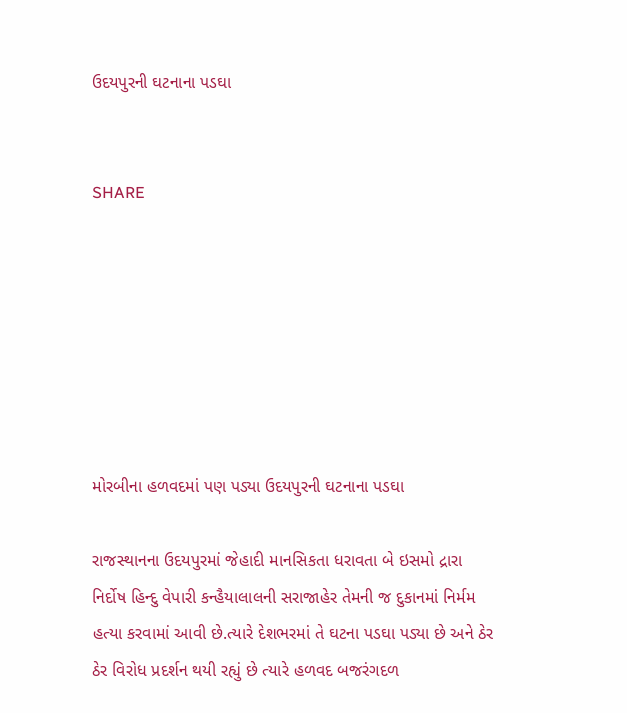ઉદયપુરની ઘટનાના પડઘા


SHARE







મોરબીના હળવદમાં પણ પડ્યા ઉદયપુરની ઘટનાના પડઘા

રાજસ્થાનના ઉદયપુરમાં જેહાદી માનસિકતા ધરાવતા બે ઇસમો દ્રારા નિર્દોષ હિન્દુ વેપારી કન્હૈયાલાલની સરાજાહેર તેમની જ દુકાનમાં નિર્મમ હત્યા કરવામાં આવી છે.ત્યારે દેશભરમાં તે ઘટના પડઘા પડ્યા છે અને ઠેર ઠેર વિરોધ પ્રદર્શન થયી રહ્યું છે ત્યારે હળવદ બજરંગદળ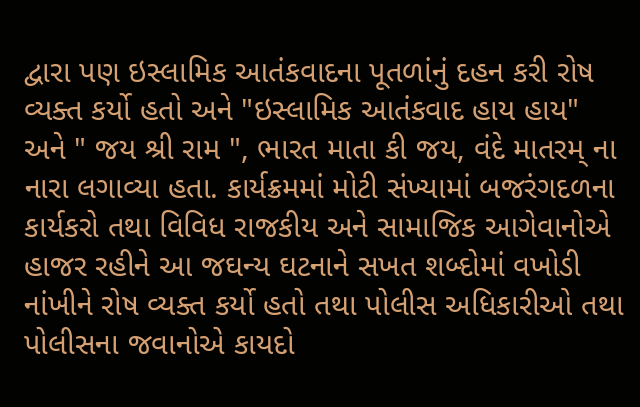દ્વારા પણ ઇસ્લામિક આતંકવાદના પૂતળાંનું દહન કરી રોષ વ્યક્ત કર્યો હતો અને "ઇસ્લામિક આતંકવાદ હાય હાય" અને " જય શ્રી રામ ", ભારત માતા કી જય, વંદે માતરમ્ ના નારા લગાવ્યા હતા. કાર્યક્રમમાં મોટી સંખ્યામાં બજરંગદળના કાર્યકરો તથા વિવિધ રાજકીય અને સામાજિક આગેવાનોએ હાજર રહીને આ જઘન્ય ઘટનાને સખત શબ્દોમાં વખોડી નાંખીને રોષ વ્યક્ત કર્યો હતો તથા પોલીસ અધિકારીઓ તથા પોલીસના જવાનોએ કાયદો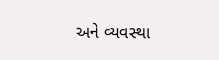અને વ્યવસ્થા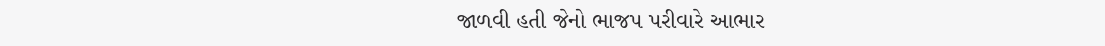જાળવી હતી જેનો ભાજપ પરીવારે આભાર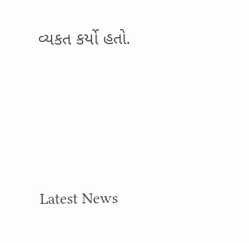વ્યકત કર્યો હતો.






Latest News